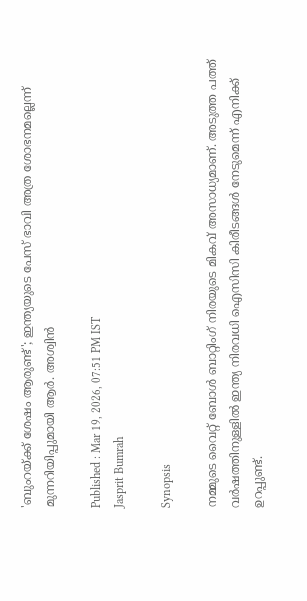'ബുംറയ്ക്ക് ശേഷം ആരുണ്ട്'; ഇന്ത്യയുടെ പേസ് ഭാവി അത്ര ശോഭനമല്ലെന്ന് മുന്നറിയിപ്പുമായി ആർ. അശ്വിൻ

Published : Mar 19, 2026, 07:51 PM IST
Jasprit Bumrah

Synopsis

നമ്മുടെ വൈറ്റ് ബോൾ ബാറ്റിംഗ് നിരയുടെ മികവ് അസാധ്യമാണ്. അടുത്ത പത്ത് വർഷത്തിനുള്ളിൽ ഇന്ത്യ നിരവധി ഐസിസി കിരീടങ്ങൾ നേടുമെന്ന് എനിക്ക് ഉറപ്പുണ്ട്.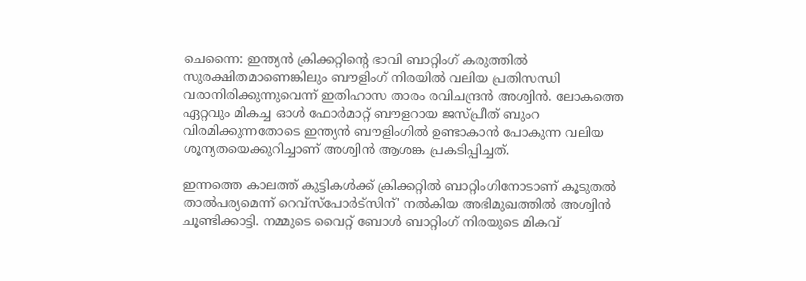ചെന്നൈ: ഇന്ത്യൻ ക്രിക്കറ്റിന്‍റെ ഭാവി ബാറ്റിംഗ് കരുത്തിൽ സുരക്ഷിതമാണെങ്കിലും ബൗളിംഗ് നിരയിൽ വലിയ പ്രതിസന്ധി വരാനിരിക്കുന്നുവെന്ന് ഇതിഹാസ താരം രവിചന്ദ്രൻ അശ്വിൻ. ലോകത്തെ ഏറ്റവും മികച്ച ഓൾ ഫോർമാറ്റ് ബൗളറായ ജസ്പ്രീത് ബുംറ വിരമിക്കുന്നതോടെ ഇന്ത്യൻ ബൗളിംഗിൽ ഉണ്ടാകാൻ പോകുന്ന വലിയ ശൂന്യതയെക്കുറിച്ചാണ് അശ്വിൻ ആശങ്ക പ്രകടിപ്പിച്ചത്.

ഇന്നത്തെ കാലത്ത് കുട്ടികൾക്ക് ക്രിക്കറ്റിൽ ബാറ്റിംഗിനോടാണ് കൂടുതൽ താൽപര്യമെന്ന് റെവ്സ്പോർട്സിന്' നൽകിയ അഭിമുഖത്തിൽ അശ്വിൻ ചൂണ്ടിക്കാട്ടി. നമ്മുടെ വൈറ്റ് ബോൾ ബാറ്റിംഗ് നിരയുടെ മികവ്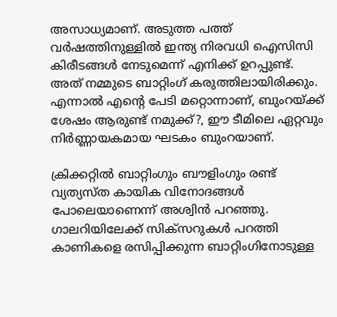അസാധ്യമാണ്. അടുത്ത പത്ത് വർഷത്തിനുള്ളിൽ ഇന്ത്യ നിരവധി ഐസിസി കിരീടങ്ങൾ നേടുമെന്ന് എനിക്ക് ഉറപ്പുണ്ട്. അത് നമ്മുടെ ബാറ്റിംഗ് കരുത്തിലായിരിക്കും. എന്നാൽ എന്‍റെ പേടി മറ്റൊന്നാണ്, ബുംറയ്ക്ക് ശേഷം ആരുണ്ട് നമുക്ക്?, ഈ ടീമിലെ ഏറ്റവും നിർണ്ണായകമായ ഘടകം ബുംറയാണ്.

ക്രിക്കറ്റിൽ ബാറ്റിംഗും ബൗളിംഗും രണ്ട് വ്യത്യസ്ത കായിക വിനോദങ്ങൾ പോലെയാണെന്ന് അശ്വിൻ പറഞ്ഞു. ഗാലറിയിലേക്ക് സിക്സറുകൾ പറത്തി കാണികളെ രസിപ്പിക്കുന്ന ബാറ്റിംഗിനോടുള്ള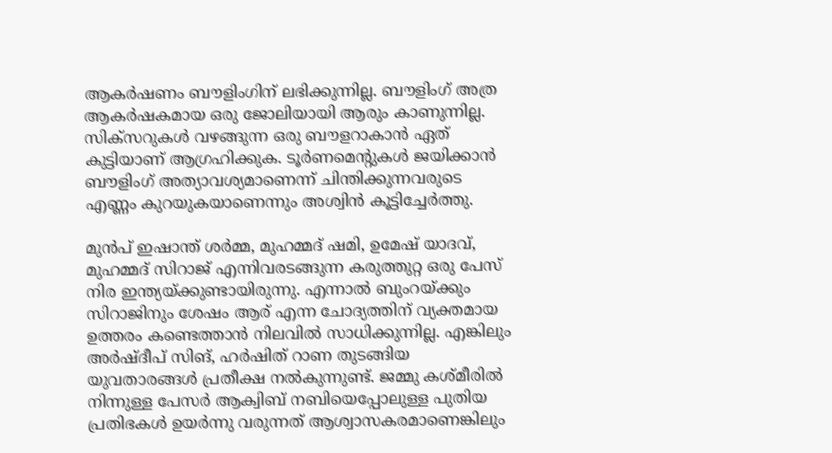ആകർഷണം ബൗളിംഗിന് ലഭിക്കുന്നില്ല. ബൗളിംഗ് അത്ര ആകർഷകമായ ഒരു ജോലിയായി ആരും കാണുന്നില്ല. സിക്സറുകൾ വഴങ്ങുന്ന ഒരു ബൗളറാകാൻ ഏത് കുട്ടിയാണ് ആഗ്രഹിക്കുക. ടൂർണമെന്‍റുകൾ ജയിക്കാൻ ബൗളിംഗ് അത്യാവശ്യമാണെന്ന് ചിന്തിക്കുന്നവരുടെ എണ്ണം കുറയുകയാണെന്നും അശ്വിൻ കൂട്ടിച്ചേർത്തു.

മുൻപ് ഇഷാന്ത് ശർമ്മ, മുഹമ്മദ് ഷമി, ഉമേഷ് യാദവ്, മുഹമ്മദ് സിറാജ് എന്നിവരടങ്ങുന്ന കരുത്തുറ്റ ഒരു പേസ് നിര ഇന്ത്യയ്ക്കുണ്ടായിരുന്നു. എന്നാൽ ബുംറയ്ക്കും സിറാജിനും ശേഷം ആര് എന്ന ചോദ്യത്തിന് വ്യക്തമായ ഉത്തരം കണ്ടെത്താൻ നിലവിൽ സാധിക്കുന്നില്ല. എങ്കിലും അർഷ്ദീപ് സിങ്, ഹർഷിത് റാണ തുടങ്ങിയ യുവതാരങ്ങൾ പ്രതീക്ഷ നൽകുന്നുണ്ട്. ജമ്മു കശ്മീരിൽ നിന്നുള്ള പേസർ ആക്വിബ് നബിയെപ്പോലുള്ള പുതിയ പ്രതിഭകൾ ഉയർന്നു വരുന്നത് ആശ്വാസകരമാണെങ്കിലും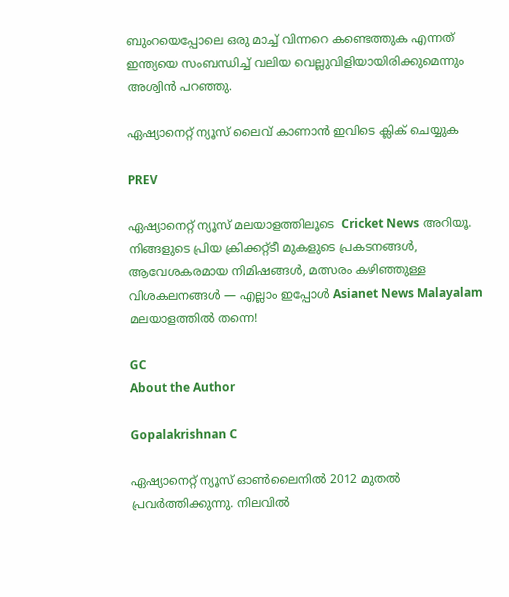ബുംറയെപ്പോലെ ഒരു മാച്ച് വിന്നറെ കണ്ടെത്തുക എന്നത് ഇന്ത്യയെ സംബന്ധിച്ച് വലിയ വെല്ലുവിളിയായിരിക്കുമെന്നും അശ്വിൻ പറഞ്ഞു.

ഏഷ്യാനെറ്റ് ന്യൂസ് ലൈവ് കാണാന്‍ ഇവിടെ ക്ലിക് ചെയ്യുക

PREV

ഏഷ്യാനെറ്റ് ന്യൂസ് മലയാളത്തിലൂടെ  Cricket News അറിയൂ.  നിങ്ങളുടെ പ്രിയ ക്രിക്കറ്റ്ടീ മുകളുടെ പ്രകടനങ്ങൾ, ആവേശകരമായ നിമിഷങ്ങൾ, മത്സരം കഴിഞ്ഞുള്ള വിശകലനങ്ങൾ — എല്ലാം ഇപ്പോൾ Asianet News Malayalam മലയാളത്തിൽ തന്നെ!

GC
About the Author

Gopalakrishnan C

ഏഷ്യാനെറ്റ് ന്യൂസ് ഓണ്‍ലൈനില്‍ 2012 മുതല്‍ പ്രവര്‍ത്തിക്കുന്നു. നിലവില്‍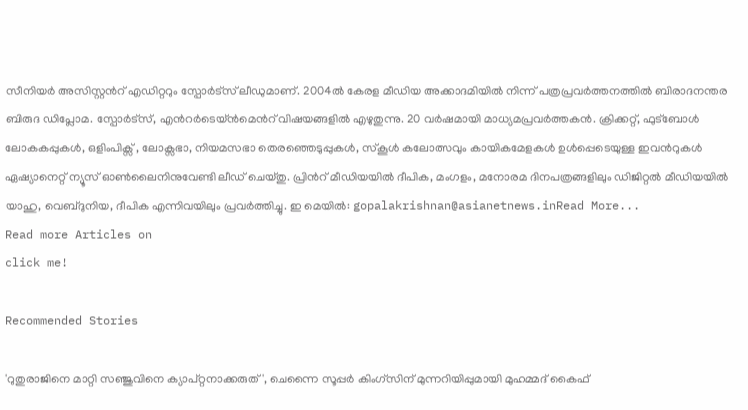സീനിയര്‍ അസിസ്റ്റന്‍റ് എഡിറ്ററും സ്പോർട്സ് ലീഡുമാണ്. 2004ൽ കേരള മീഡിയ അക്കാദമിയില്‍ നിന്ന് പത്രപ്രവര്‍ത്തനത്തില്‍ ബിരാദനന്തര ബിരുദ ഡിപ്ലോമ. സ്പോര്‍ട്സ്, എന്‍റര്‍ടെയ്ൻമെന്‍റ് വിഷയങ്ങളില്‍ എഴുതുന്നു. 20 വര്‍ഷമായി മാധ്യമപ്രവര്‍ത്തകൻ. ക്രിക്കറ്റ്, ഫുട്ബോള്‍ ലോകകപ്പുകൾ, ഒളിംപിക്സ് , ലോക്സഭാ, നിയമസഭാ തെരഞ്ഞെടുപ്പുകള്‍, സ്കൂള്‍ കലോത്സവും കായികമേളകള്‍ ഉള്‍പ്പെടെയുള്ള ഇവന്‍റുകള്‍ ഏഷ്യാനെറ്റ് ന്യൂസ് ഓണ്‍ലൈനിനുവേണ്ടി ലീഡ് ചെയ്തു. പ്രിന്‍റ് മീഡിയയില്‍ ദീപിക, മംഗളം, മനോരമ ദിനപത്രങ്ങളിലും ഡിജിറ്റൽ മീഡിയയില്‍ യാഹു, വെബ്ദുനിയ, ദീപിക എന്നിവയിലും പ്രവര്‍ത്തിച്ചു. ഇ മെയില്‍: gopalakrishnan@asianetnews.inRead More...
Read more Articles on
click me!

Recommended Stories

'റുതുരാജിനെ മാറ്റി സഞ്ജുവിനെ ക്യാപ്റ്റനാക്കരുത്', ചെന്നൈ സൂപ്പര്‍ കിംഗ്സിന് മുന്നറിയിപ്പുമായി മുഹമ്മദ് കൈഫ്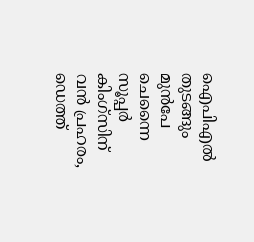ഐപിഎല്‍ തുടങ്ങും മുൻപേ ചെന്നൈ സൂപ്പർ കിംഗ്സിന് വൻ പ്രഹരം, ഡെത്ത്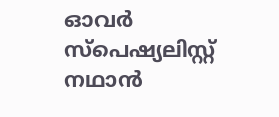ഓവർ സ്പെഷ്യലിസ്റ്റ് നഥാൻ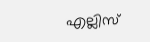എല്ലിസ്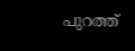പുറത്ത്